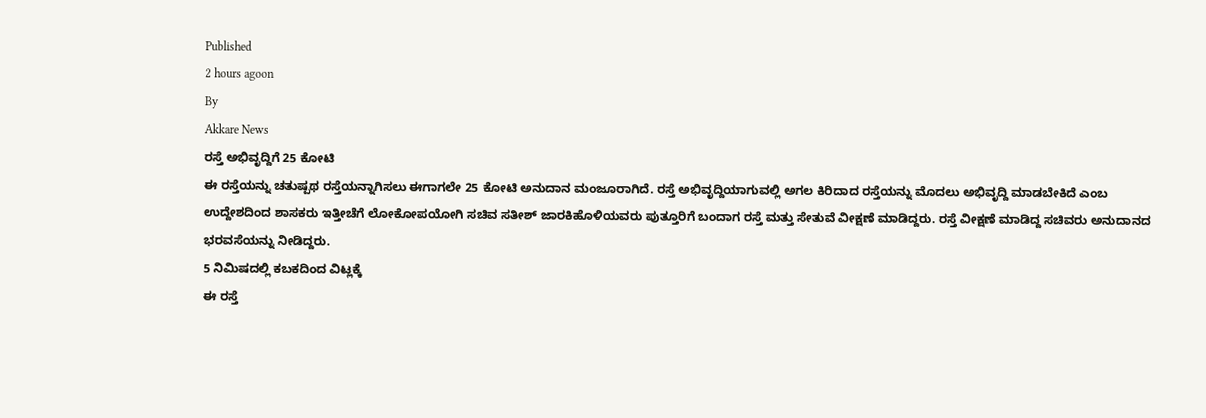Published
2 hours agoon
By
Akkare News
ರಸ್ತೆ ಅಭಿವೃದ್ದಿಗೆ 25 ಕೋಟಿ
ಈ ರಸ್ತೆಯನ್ನು ಚತುಷ್ಪಥ ರಸ್ತೆಯನ್ನಾಗಿಸಲು ಈಗಾಗಲೇ 25 ಕೋಟಿ ಅನುದಾನ ಮಂಜೂರಾಗಿದೆ. ರಸ್ತೆ ಅಭಿವೃದ್ದಿಯಾಗುವಲ್ಲಿ ಅಗಲ ಕಿರಿದಾದ ರಸ್ತೆಯನ್ನು ಮೊದಲು ಅಭಿವೃದ್ದಿ ಮಾಡಬೇಕಿದೆ ಎಂಬ ಉದ್ದೇಶದಿಂದ ಶಾಸಕರು ಇತ್ತೀಚೆಗೆ ಲೋಕೋಪಯೋಗಿ ಸಚಿವ ಸತೀಶ್ ಜಾರಕಿಹೊಳಿಯವರು ಪುತ್ತೂರಿಗೆ ಬಂದಾಗ ರಸ್ತೆ ಮತ್ತು ಸೇತುವೆ ವೀಕ್ಷಣೆ ಮಾಡಿದ್ದರು. ರಸ್ತೆ ವೀಕ್ಷಣೆ ಮಾಡಿದ್ದ ಸಚಿವರು ಅನುದಾನದ ಭರವಸೆಯನ್ನು ನೀಡಿದ್ದರು.
5 ನಿಮಿಷದಲ್ಲಿ ಕಬಕದಿಂದ ವಿಟ್ಲಕ್ಕೆ
ಈ ರಸ್ತೆ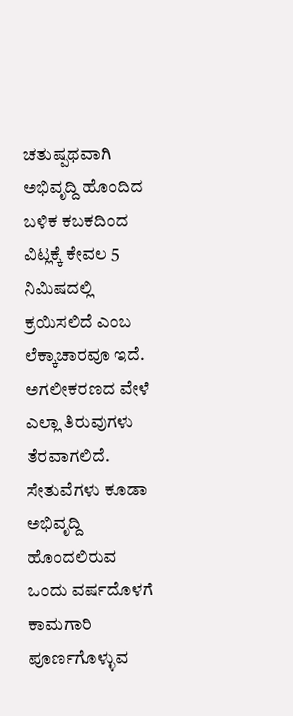ಚತುಷ್ಪಥವಾಗಿ ಅಭಿವೃದ್ದಿ ಹೊಂದಿದ ಬಳಿಕ ಕಬಕದಿಂದ ವಿಟ್ಲಕ್ಕೆ ಕೇವಲ 5 ನಿಮಿಷದಲ್ಲಿ ಕ್ರಯಿಸಲಿದೆ ಎಂಬ ಲೆಕ್ಕಾಚಾರವೂ ಇದೆ. ಅಗಲೀಕರಣದ ವೇಳೆ ಎಲ್ಲಾ ತಿರುವುಗಳು ತೆರವಾಗಲಿದೆ. ಸೇತುವೆಗಳು ಕೂಡಾ ಅಭಿವೃದ್ದಿ ಹೊಂದಲಿರುವ ಒಂದು ವರ್ಷದೊಳಗೆ ಕಾಮಗಾರಿ ಪೂರ್ಣಗೊಳ್ಳುವ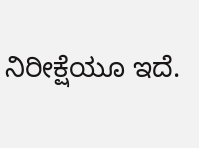ನಿರೀಕ್ಷೆಯೂ ಇದೆ.